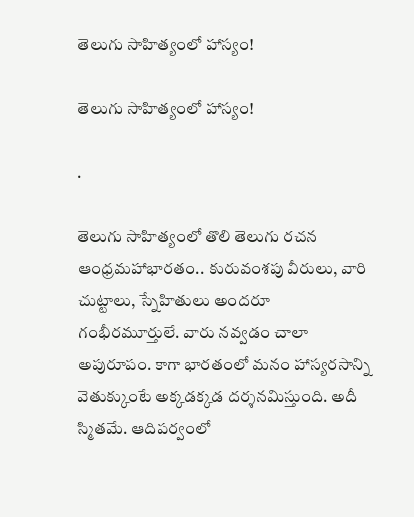తెలుగు సాహిత్యంలో హాస్యం!

తెలుగు సాహిత్యంలో హాస్యం!

.

తెలుగు సాహిత్యంలో తొలి తెలుగు రచన ఆంధ్రమహాభారతం.. కురువంశపు వీరులు, వారి చుట్టాలు, స్నేహితులు అందరూ గంభీరమూర్తులే. వారు నవ్వడం చాలా అపురూపం. కాగా భారతంలో మనం హాస్యరసాన్ని వెతుక్కుంటే అక్కడక్కడ దర్శనమిస్తుంది. అదీ స్మితమే. ఆదిపర్వంలో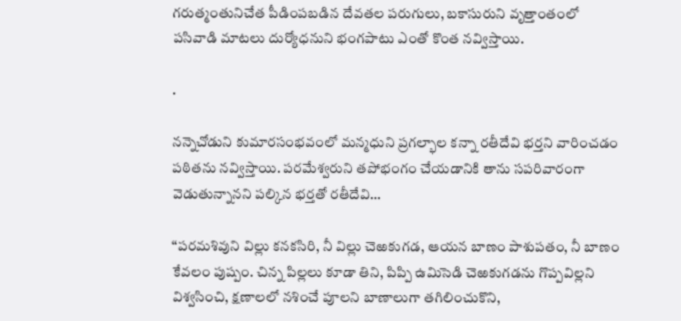గరుత్మంతునిచేత పీడింపబడిన దేవతల పరుగులు, బకాసురుని వృత్తాంతంలో పసివాడి మాటలు దుర్యోధనుని భంగపాటు ఎంతో కొంత నవ్విస్తాయి.

.

నన్నెచోడుని కుమారసంభవంలో మన్మధుని ప్రగల్భాల కన్నా రతీదేవి భర్తని వారించడం పఠితను నవ్విస్తాయి. పరమేశ్వరుని తపోభంగం చేయడానికి తాను సపరివారంగా వెడుతున్నానని పల్కిన భర్తతో రతీదేవి…

“పరమశివుని విల్లు కనకసిరి, నీ విల్లు చెఱకుగడ, ఆయన బాణం పాశుపతం, నీ బాణం కేవలం పుష్పం. చిన్న పిల్లలు కూడా తిని, పిప్పి ఉమిసెడి చెఱకుగడను గొప్పవిల్లని విశ్వసించి, క్షణాలలో నశించే పూలని బాణాలుగా తగిలించుకొని,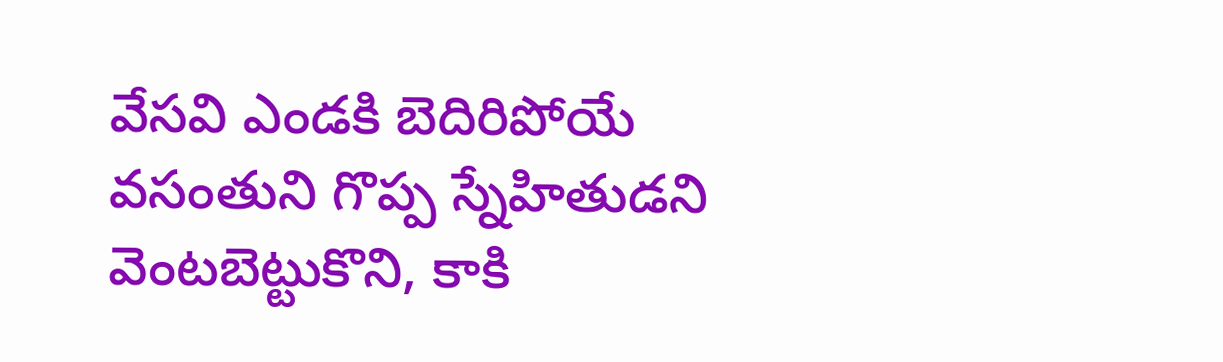వేసవి ఎండకి బెదిరిపోయే వసంతుని గొప్ప స్నేహితుడని వెంటబెట్టుకొని, కాకి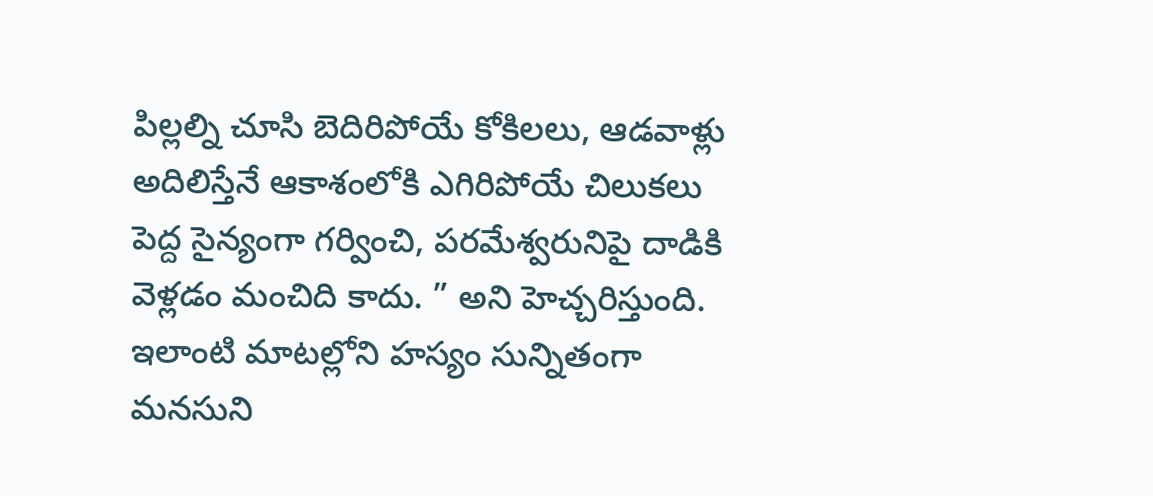పిల్లల్ని చూసి బెదిరిపోయే కోకిలలు, ఆడవాళ్లు అదిలిస్తేనే ఆకాశంలోకి ఎగిరిపోయే చిలుకలు పెద్ద సైన్యంగా గర్వించి, పరమేశ్వరునిపై దాడికి వెళ్లడం మంచిది కాదు. ” అని హెచ్చరిస్తుంది. ఇలాంటి మాటల్లోని హస్యం సున్నితంగా మనసుని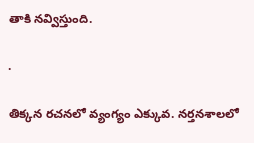తాకి నవ్విస్తుంది.

.

తిక్కన రచనలో వ్యంగ్యం ఎక్కువ. నర్తనశాలలో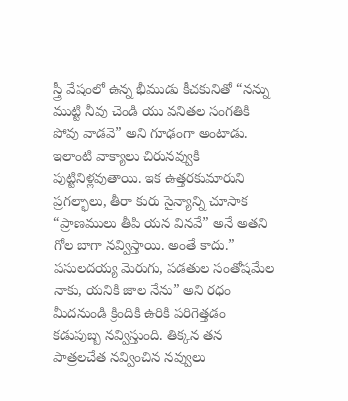స్త్రీ వేషంలో ఉన్న భీముడు కీచకునితో “నన్ను ముట్టి నీవు చెండి యు వనితల సంగతికి పోవు వాడవె” అని గూఢంగా అంటాడు. ఇలాంటి వాక్యాలు చిరునవ్వుకి పుట్టినిళ్లవుతాయి. ఇక ఉత్తరకుమారుని ప్రగల్భాలు, తీరా కురు సైన్యాన్ని చూసాక “ప్రాణములు తీపి యన వినవే” అనే అతని గోల బాగా నవ్విస్తాయి. అంతే కాదు.” పసులదయ్య మెరుగు, పడతుల సంతోషమేల నాకు, యనికి జాల నేను” అని రధం మీదనుండి క్రిందికి ఉరికి పరిగెత్తడం కడుపుబ్బ నవ్విస్తుంది. తిక్కన తన పాత్రలచేత నవ్వించిన నవ్వులు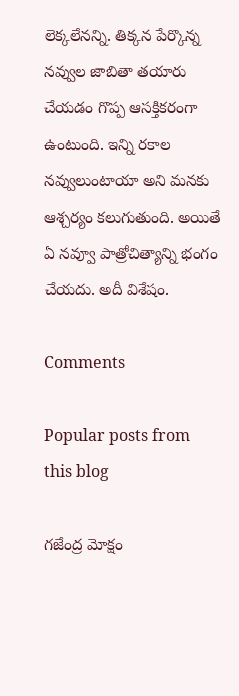లెక్కలేనన్ని. తిక్కన పేర్కొన్న నవ్వుల జాబితా తయారు చేయడం గొప్ప ఆసక్తికరంగా ఉంటుంది. ఇన్ని రకాల నవ్వులుంటాయా అని మనకు ఆశ్చర్యం కలుగుతుంది. అయితే ఏ నవ్వూ పాత్రోచిత్యాన్ని భంగం చేయదు. అదీ విశేషం.

Comments

Popular posts from this blog

గజేంద్ర మోక్షం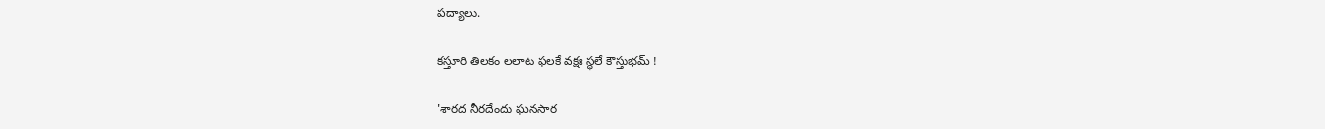పద్యాలు.

కస్తూరి తిలకం లలాట ఫలకే వక్షః స్థలే కౌస్తుభమ్ !

'శారద నీరదేందు ఘనసార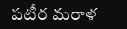పటీర మరాళ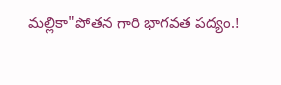మల్లికా"పోతన గారి భాగవత పద్యం.!